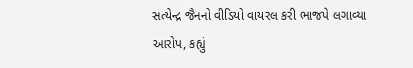સત્યેન્દ્ર જૈનનો વીડિયો વાયરલ કરી ભાજપે લગાવ્યા આરોપ, કહ્યું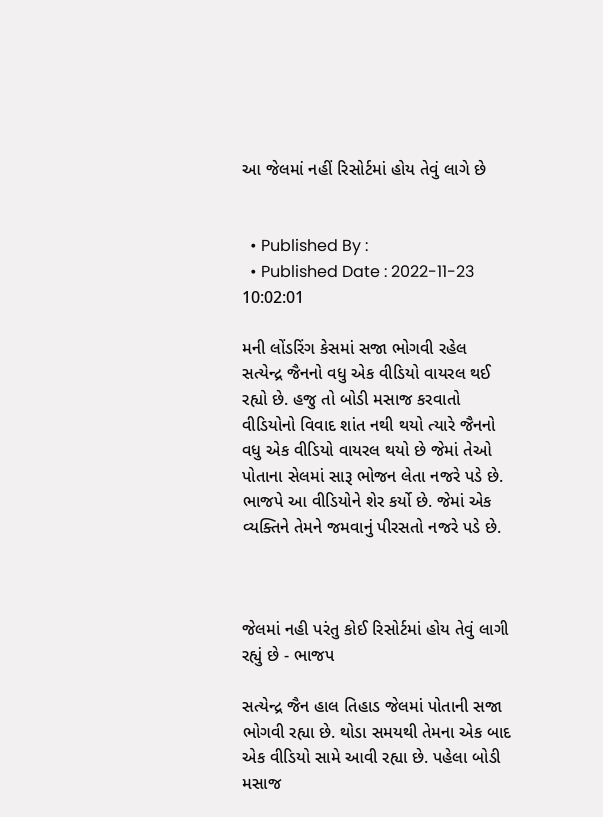આ જેલમાં નહીં રિસોર્ટમાં હોય તેવું લાગે છે


  • Published By :
  • Published Date : 2022-11-23 10:02:01

મની લોંડરિંગ કેસમાં સજા ભોગવી રહેલ સત્યેન્દ્ર જૈનનો વધુ એક વીડિયો વાયરલ થઈ રહ્યો છે. હજુ તો બોડી મસાજ કરવાતો વીડિયોનો વિવાદ શાંત નથી થયો ત્યારે જૈનનો વધુ એક વીડિયો વાયરલ થયો છે જેમાં તેઓ પોતાના સેલમાં સારૂ ભોજન લેતા નજરે પડે છે. ભાજપે આ વીડિયોને શેર કર્યો છે. જેમાં એક વ્યક્તિને તેમને જમવાનું પીરસતો નજરે પડે છે.



જેલમાં નહી પરંતુ કોઈ રિસોર્ટમાં હોય તેવું લાગી રહ્યું છે - ભાજપ

સત્યેન્દ્ર જૈન હાલ તિહાડ જેલમાં પોતાની સજા ભોગવી રહ્યા છે. થોડા સમયથી તેમના એક બાદ એક વીડિયો સામે આવી રહ્યા છે. પહેલા બોડી મસાજ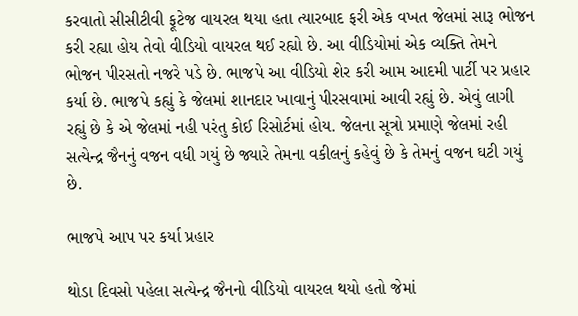કરવાતો સીસીટીવી ફૂટેજ વાયરલ થયા હતા ત્યારબાદ ફરી એક વખત જેલમાં સારૂ ભોજન કરી રહ્યા હોય તેવો વીડિયો વાયરલ થઈ રહ્યો છે. આ વીડિયોમાં એક વ્યક્તિ તેમને ભોજન પીરસતો નજરે પડે છે. ભાજપે આ વીડિયો શેર કરી આમ આદમી પાર્ટી પર પ્રહાર કર્યા છે. ભાજપે કહ્યું કે જેલમાં શાનદાર ખાવાનું પીરસવામાં આવી રહ્યું છે. એવું લાગી રહ્યું છે કે એ જેલમાં નહી પરંતુ કોઈ રિસોર્ટમાં હોય. જેલના સૂત્રો પ્રમાણે જેલમાં રહી સત્યેન્દ્ર જૈનનું વજન વધી ગયું છે જ્યારે તેમના વકીલનું કહેવું છે કે તેમનું વજન ઘટી ગયું છે.

ભાજપે આપ પર કર્યા પ્રહાર

થોડા દિવસો પહેલા સત્યેન્દ્ર જૈનનો વીડિયો વાયરલ થયો હતો જેમાં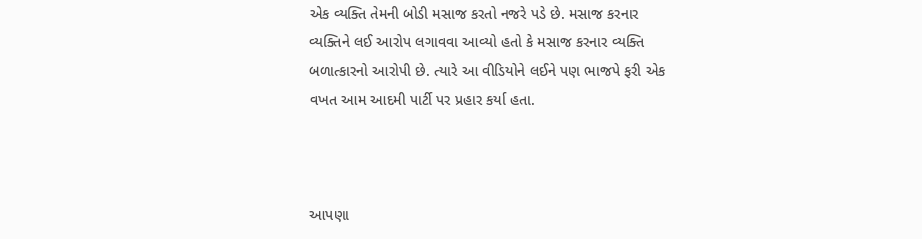એક વ્યક્તિ તેમની બોડી મસાજ કરતો નજરે પડે છે. મસાજ કરનાર વ્યક્તિને લઈ આરોપ લગાવવા આવ્યો હતો કે મસાજ કરનાર વ્યક્તિ બળાત્કારનો આરોપી છે. ત્યારે આ વીડિયોને લઈને પણ ભાજપે ફરી એક વખત આમ આદમી પાર્ટી પર પ્રહાર કર્યા હતા.



આપણા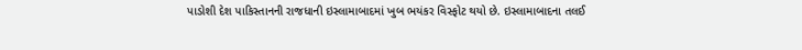પાડોશી દેશ પાકિસ્તાનની રાજધાની ઇસ્લામાબાદમાં ખુબ ભયંકર વિસ્ફોટ થયો છે. ઇસ્લામાબાદના તલઈ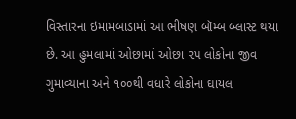વિસ્તારના ઇમામબાડામાં આ ભીષણ બૉમ્બ બ્લાસ્ટ થયા છે. આ હુમલામાં ઓછામાં ઓછા ૨૫ લોકોના જીવ ગુમાવ્યાના અને ૧૦૦થી વધારે લોકોના ઘાયલ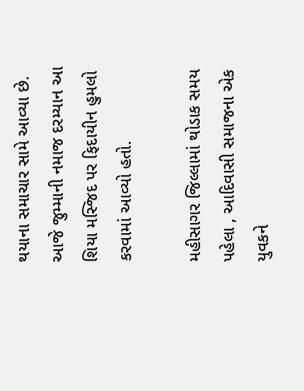થયાના સમાચાર સામે આવ્યા છે. આજે જુમ્માની નમાજ દરમ્યાન આ શિયા મસ્જિદ પર ફિદાયીન હુમલો કરવામાં આવ્યો હતો.

મહીસાગર જિલ્લામાં થોડાક સમય પહેલા , આદિવાસી સમાજના એક યુવકને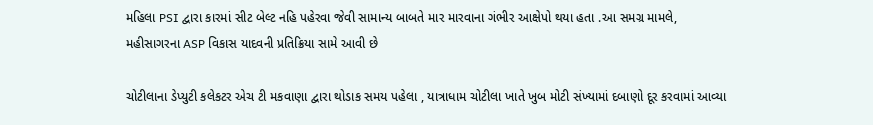મહિલા PSI દ્વારા કારમાં સીટ બેલ્ટ નહિ પહેરવા જેવી સામાન્ય બાબતે માર મારવાના ગંભીર આક્ષેપો થયા હતા .આ સમગ્ર મામલે, મહીસાગરના ASP વિકાસ યાદવની પ્રતિક્રિયા સામે આવી છે

ચોટીલાના ડેપ્યુટી કલેકટર એચ ટી મકવાણા દ્વારા થોડાક સમય પહેલા , યાત્રાધામ ચોટીલા ખાતે ખુબ મોટી સંખ્યામાં દબાણો દૂર કરવામાં આવ્યા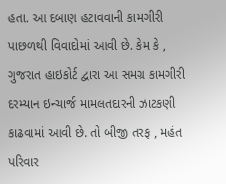હતા. આ દબાણ હટાવવાની કામગીરી પાછળથી વિવાદોમાં આવી છે. કેમ કે , ગુજરાત હાઇકોર્ટ દ્વારા આ સમગ્ર કામગીરી દરમ્યાન ઇન્ચાર્જ મામલતદારની ઝાટકણી કાઢવામાં આવી છે. તો બીજી તરફ , મહંત પરિવાર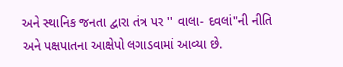અને સ્થાનિક જનતા દ્વારા તંત્ર પર '' વાલા- દવલાં"ની નીતિ અને પક્ષપાતના આક્ષેપો લગાડવામાં આવ્યા છે.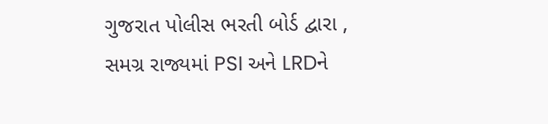ગુજરાત પોલીસ ભરતી બોર્ડ દ્વારા , સમગ્ર રાજ્યમાં PSI અને LRDને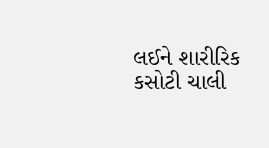લઈને શારીરિક કસોટી ચાલી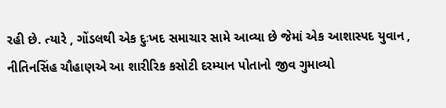રહી છે. ત્યારે , ગોંડલથી એક દુઃખદ સમાચાર સામે આવ્યા છે જેમાં એક આશાસ્પદ યુવાન , નીતિનસિંહ ચૌહાણએ આ શારીરિક કસોટી દરમ્યાન પોતાનો જીવ ગુમાવ્યો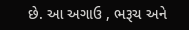છે. આ અગાઉ , ભરૂચ અને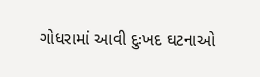ગોધરામાં આવી દુઃખદ ઘટનાઓ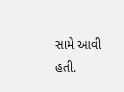સામે આવી હતી.